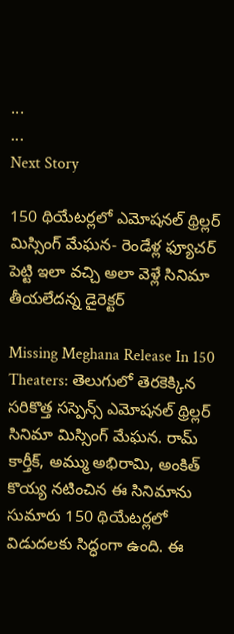...
...
Next Story

150 థియేటర్లలో ఎమోషనల్ థ్రిల్లర్ మిస్సింగ్ మేఘన- రెండేళ్ల ఫ్యూచర్ పెట్టి ఇలా వచ్చి అలా వెళ్లే సినిమా తీయలేదన్న డైరెక్టర్

Missing Meghana Release In 150 Theaters: తెలుగులో తెరకెక్కిన సరికొత్త సస్పెన్స్ ఎమోషనల్ థ్రిల్లర్ సినిమా మిస్సింగ్ మేఘన. రామ్ కార్తీక్, అమ్ము అభిరామి, అంకిత్ కొయ్య నటించిన ఈ సినిమాను సుమారు 150 థియేటర్లలో విడుదలకు సిద్ధంగా ఉంది. ఈ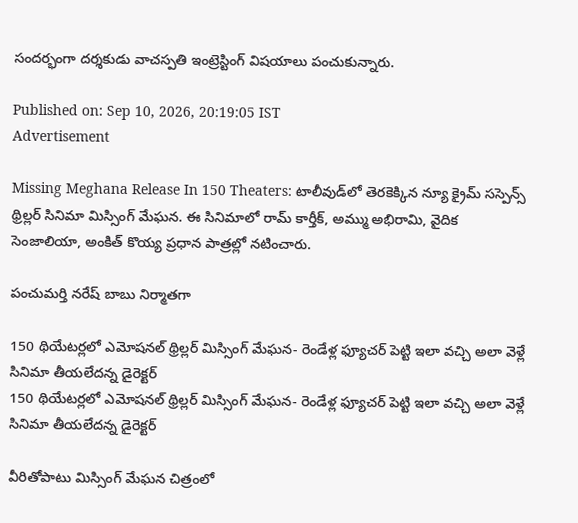సందర్భంగా దర్శకుడు వాచస్పతి ఇంట్రెస్టింగ్ విషయాలు పంచుకున్నారు.

Published on: Sep 10, 2026, 20:19:05 IST
Advertisement

Missing Meghana Release In 150 Theaters: టాలీవుడ్‌లో తెరకెక్కిన న్యూ క్రైమ్ సస్పెన్స్ థ్రిల్లర్ సినిమా మిస్సింగ్ మేఘన. ఈ సినిమాలో రామ్ కార్తీక్, అమ్ము అభిరామి, వైదిక సెంజాలియా, అంకిత్ కొయ్య ప్రధాన పాత్రల్లో నటించారు.

పంచుమర్తి నరేష్ బాబు నిర్మాతగా

150 థియేటర్లలో ఎమోషనల్ థ్రిల్లర్ మిస్సింగ్ మేఘన- రెండేళ్ల ఫ్యూచర్ పెట్టి ఇలా వచ్చి అలా వెళ్లే సినిమా తీయలేదన్న డైరెక్టర్
150 థియేటర్లలో ఎమోషనల్ థ్రిల్లర్ మిస్సింగ్ మేఘన- రెండేళ్ల ఫ్యూచర్ పెట్టి ఇలా వచ్చి అలా వెళ్లే సినిమా తీయలేదన్న డైరెక్టర్

వీరితోపాటు మిస్సింగ్ మేఘన చిత్రంలో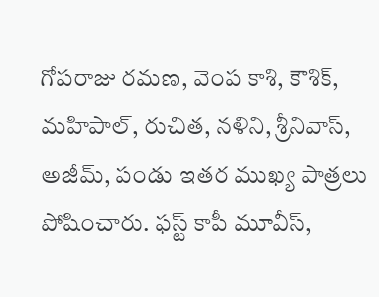గోపరాజు రమణ, వెంప కాశి, కౌశిక్, మహిపాల్, రుచిత, నళిని, శ్రీనివాస్, అజీమ్, పండు ఇతర ముఖ్య పాత్రలు పోషించారు. ఫస్ట్ కాపీ మూవీస్,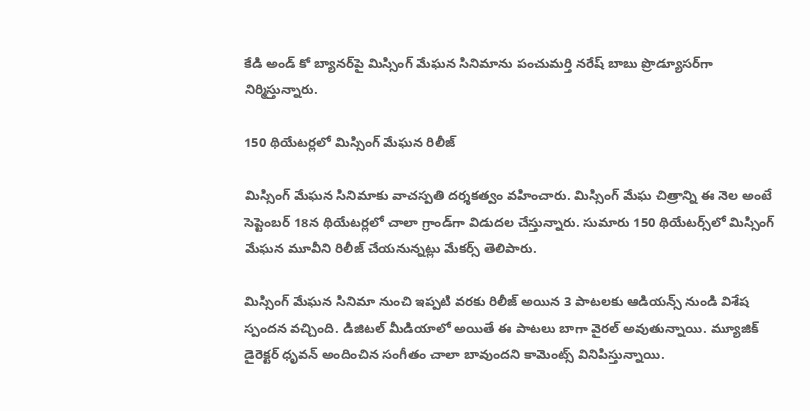కేడి అండ్ కో బ్యానర్‌పై మిస్సింగ్ మేఘన సినిమాను పంచుమర్తి నరేష్ బాబు ప్రొడ్యూసర్‌గా నిర్మిస్తున్నారు.

150 థియేటర్లలో మిస్సింగ్ మేఘన రిలీజ్

మిస్సింగ్ మేఘన సినిమాకు వాచస్పతి దర్శకత్వం వహించారు. మిస్సింగ్ మేఘ చిత్రాన్ని ఈ నెల అంటే సెప్టెంబర్ 18న థియేటర్లలో చాలా గ్రాండ్‌గా విడుదల చేస్తున్నారు. సుమారు 150 థియేటర్స్‌లో మిస్సింగ్ మేఘన మూవీని రిలీజ్ చేయనున్నట్లు మేకర్స్ తెలిపారు.

మిస్సింగ్ మేఘన సినిమా నుంచి ఇప్పటి వరకు రిలీజ్ అయిన 3 పాటలకు ఆడియన్స్ నుండి విశేష స్పందన వచ్చింది. డిజిటల్ మీడియాలో అయితే ఈ పాటలు బాగా వైరల్ అవుతున్నాయి. మ్యూజిక్ డైరెక్టర్ ధృవన్ అందించిన సంగీతం చాలా బావుందని కామెంట్స్ వినిపిస్తున్నాయి.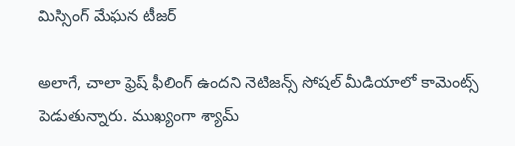మిస్సింగ్ మేఘన టీజర్

అలాగే, చాలా ఫ్రెష్ ఫీలింగ్ ఉందని నెటిజన్స్ సోషల్ మీడియాలో కామెంట్స్ పెడుతున్నారు. ముఖ్యంగా శ్యామ్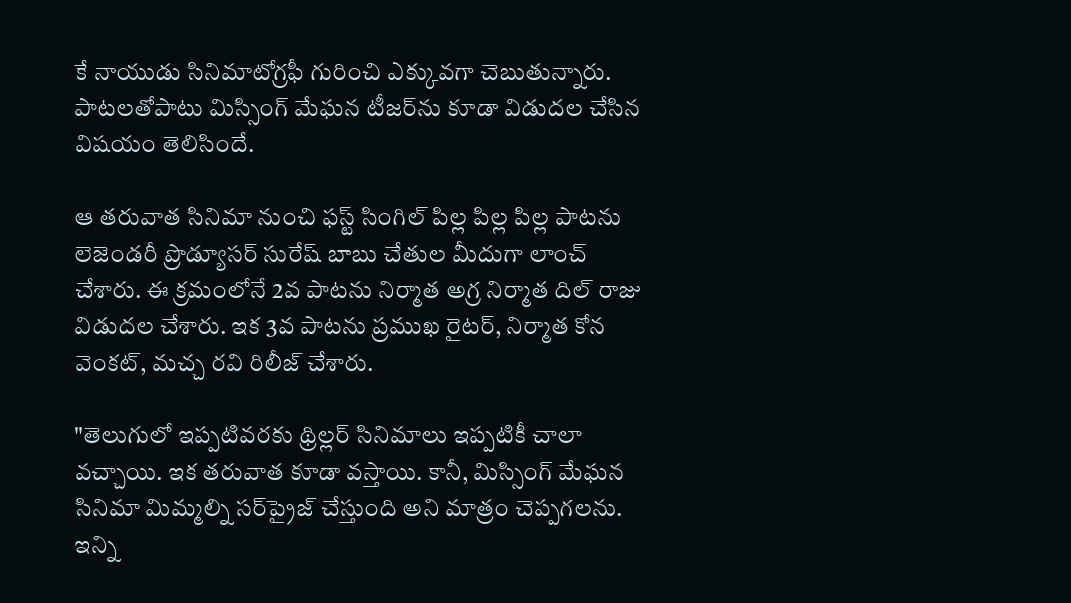కే నాయుడు సినిమాటోగ్రఫీ గురించి ఎక్కువగా చెబుతున్నారు. పాటలతోపాటు మిస్సింగ్ మేఘన టీజర్‌ను కూడా విడుదల చేసిన విషయం తెలిసిందే.

ఆ తరువాత సినిమా నుంచి ఫస్ట్ సింగిల్ పిల్ల పిల్ల పిల్ల పాటను లెజెండరీ ప్రొడ్యూసర్ సురేష్ బాబు చేతుల మీదుగా లాంచ్ చేశారు. ఈ క్రమంలోనే 2వ పాటను నిర్మాత అగ్ర నిర్మాత దిల్ రాజు విడుదల చేశారు. ఇక 3వ పాటను ప్రముఖ రైటర్, నిర్మాత కోన వెంకట్, మచ్చ రవి రిలీజ్ చేశారు.

"తెలుగులో ఇప్పటివరకు థ్రిల్లర్ సినిమాలు ఇప్పటికీ చాలా వచ్చాయి. ఇక తరువాత కూడా వస్తాయి. కానీ, మిస్సింగ్ మేఘన సినిమా మిమ్మల్ని సర్‌ప్రైజ్ చేస్తుంది అని మాత్రం చెప్పగలను. ఇన్ని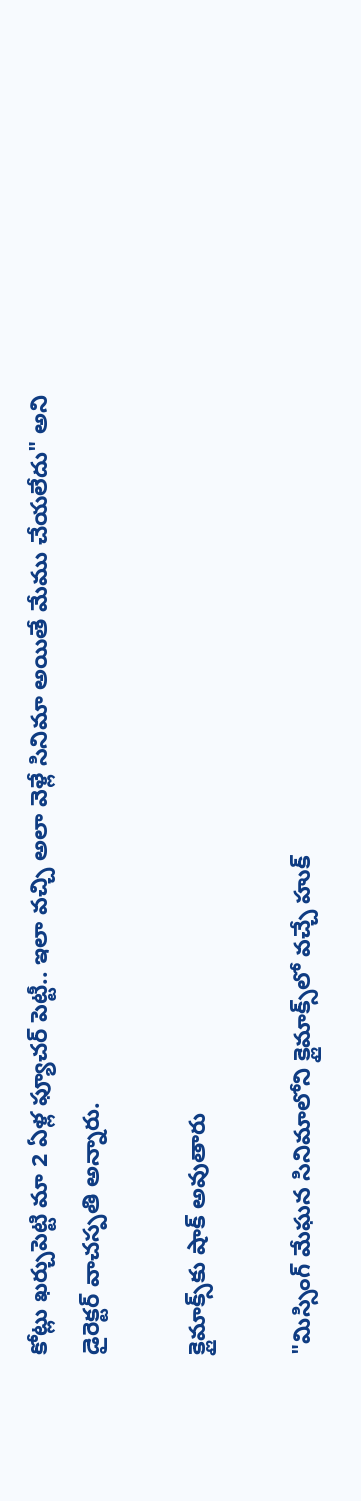కోట్లు ఖర్చుపెట్టి మా 2 ఏళ్ల ఫ్యూచర్ పెట్టీ.. ఇలా వచ్చి అలా వెళ్లే సినిమా అయితే మేము చేయలేదు" అని డైరెక్టర్ వాచస్పతి అన్నారు.

క్లైమాక్స్‌కు షాక్ అవుతారు

"మిస్సింగ్ మేఘన సినిమాలోని క్లైమాక్స్‌లో వచ్చే హుక్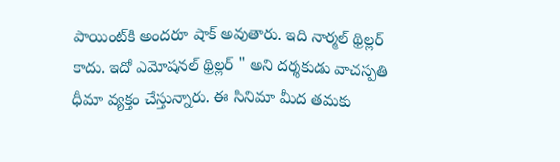పాయింట్‌కి అందరూ షాక్ అవుతారు. ఇది నార్మల్ థ్రిల్లర్ కాదు. ఇదో ఎమోషనల్ థ్రిల్లర్ " అని దర్శకుడు వాచస్పతి ధీమా వ్యక్తం చేస్తున్నారు. ఈ సినిమా మీద తమకు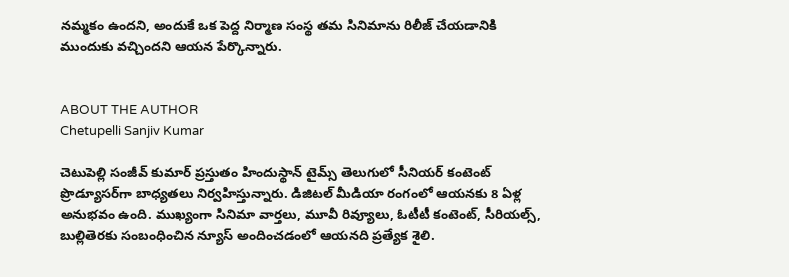నమ్మకం ఉందని, అందుకే ఒక పెద్ద నిర్మాణ సంస్థ తమ సినిమాను రిలీజ్ చేయడానికి ముందుకు వచ్చిందని ఆయన పేర్కొన్నారు.


ABOUT THE AUTHOR
Chetupelli Sanjiv Kumar

చెటుపెల్లి సంజీవ్ కుమార్ ప్రస్తుతం హిందుస్థాన్ టైమ్స్ తెలుగులో సీనియర్ కంటెంట్ ప్రొడ్యూసర్‌గా బాధ్యతలు నిర్వహిస్తున్నారు. డిజిటల్ మీడియా రంగంలో ఆయనకు 8 ఏళ్ల అనుభవం ఉంది. ముఖ్యంగా సినిమా వార్తలు, మూవీ రివ్యూలు, ఓటీటీ కంటెంట్, సీరియల్స్, బుల్లితెరకు సంబంధించిన న్యూస్ అందించడంలో ఆయనది ప్రత్యేక శైలి.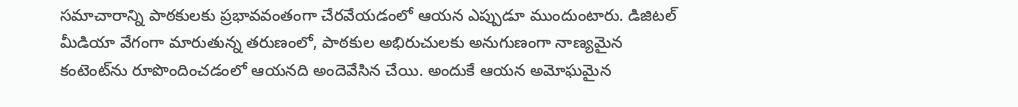సమాచారాన్ని పాఠకులకు ప్రభావవంతంగా చేరవేయడంలో ఆయన ఎప్పుడూ ముందుంటారు. డిజిటల్ మీడియా వేగంగా మారుతున్న తరుణంలో, పాఠకుల అభిరుచులకు అనుగుణంగా నాణ్యమైన కంటెంట్‌ను రూపొందించడంలో ఆయనది అందెవేసిన చేయి. అందుకే ఆయన అమోఘమైన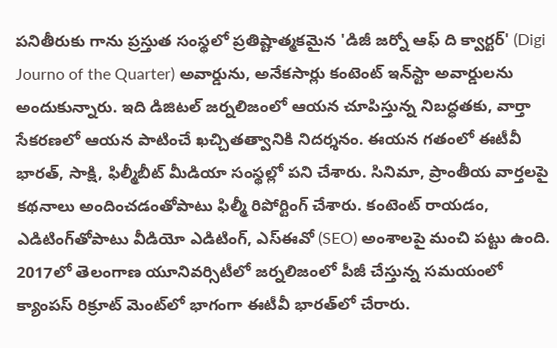పనితీరుకు గాను ప్రస్తుత సంస్థలో ప్రతిష్టాత్మకమైన 'డిజీ జర్నో ఆఫ్ ది క్వార్టర్' (Digi Journo of the Quarter) అవార్డును, అనేకసార్లు కంటెంట్ ఇన్‌స్టా అవార్డులను అందుకున్నారు. ఇది డిజిటల్ జర్నలిజంలో ఆయన చూపిస్తున్న నిబద్ధతకు, వార్తా సేకరణలో ఆయన పాటించే ఖచ్చితత్వానికి నిదర్శనం. ఈయన గతంలో ఈటీవీ భారత్, సాక్షి, ఫిల్మీబీట్ మీడియా సంస్థల్లో పని చేశారు. సినిమా, ప్రాంతీయ వార్తలపై కథనాలు అందించడంతోపాటు ఫిల్మీ రిపోర్టింగ్ చేశారు. కంటెంట్ రాయడం, ఎడిటింగ్‌తోపాటు వీడియో ఎడిటింగ్, ఎస్‌ఈవో (SEO) అంశాలపై మంచి పట్టు ఉంది. 2017లో తెలంగాణ యూనివర్సిటీలో జర్నలిజంలో పీజీ చేస్తున్న సమయంలో క్యాంపస్ రిక్రూట్ మెంట్‌లో భాగంగా ఈటీవీ భారత్‌లో చేరారు.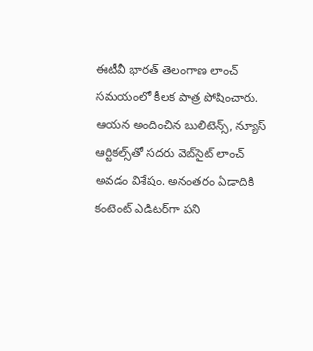ఈటీవీ భారత్ తెలంగాణ లాంచ్ సమయంలో కీలక పాత్ర పోషించారు. ఆయన అందించిన బులిటెన్స్, న్యూస్ ఆర్టికల్స్‌తో సదరు వెబ్‌సైట్ లాంచ్ అవడం విశేషం. అనంతరం ఏడాదికి కంటెంట్ ఎడిటర్‌గా పని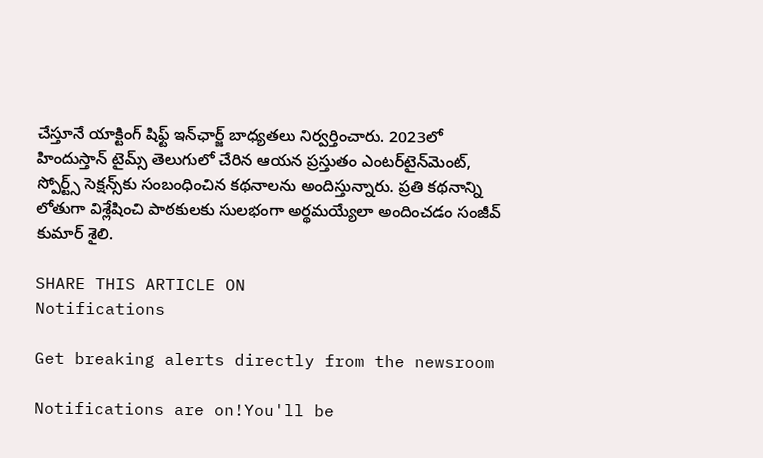చేస్తూనే యాక్టింగ్ షిఫ్ట్ ఇన్‌ఛార్జ్ బాధ్యతలు నిర్వర్తించారు. 2023లో హిందుస్తాన్ టైమ్స్ తెలుగులో చేరిన ఆయన ప్రస్తుతం ఎంటర్‌టైన్‌మెంట్, స్పోర్ట్స్ సెక్షన్స్‌కు సంబంధించిన కథనాలను అందిస్తున్నారు. ప్రతి కథనాన్ని లోతుగా విశ్లేషించి పాఠకులకు సులభంగా అర్థమయ్యేలా అందించడం సంజీవ్ కుమార్ శైలి.

SHARE THIS ARTICLE ON
Notifications

Get breaking alerts directly from the newsroom

Notifications are on!You'll be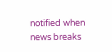notified when news breaks